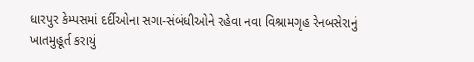ધારપુર કેમ્પસમાં દર્દીઓના સગા-સંબંધીઓને રહેવા નવા વિશ્રામગૃહ રેનબસેરાનું ખાતમુહૂર્ત કરાયું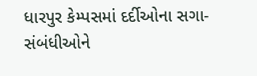ધારપુર કેમ્પસમાં દર્દીઓના સગા-સંબંધીઓને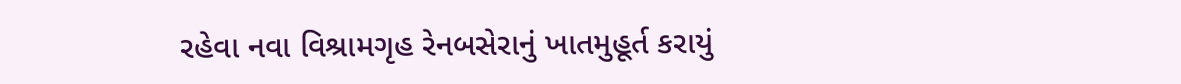રહેવા નવા વિશ્રામગૃહ રેનબસેરાનું ખાતમુહૂર્ત કરાયું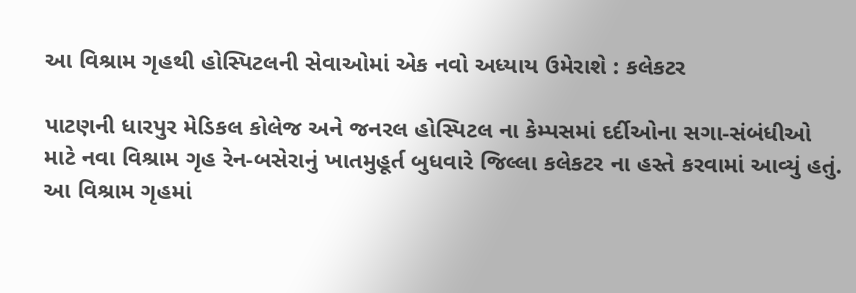આ વિશ્રામ ગૃહથી હોસ્પિટલની સેવાઓમાં એક નવો અધ્યાય ઉમેરાશે : કલેકટર

પાટણની ધારપુર મેડિકલ કોલેજ અને જનરલ હોસ્પિટલ ના કેમ્પસમાં દર્દીઓના સગા-સંબંધીઓ માટે નવા વિશ્રામ ગૃહ રેન-બસેરાનું ખાતમુહૂર્ત બુધવારે જિલ્લા કલેકટર ના હસ્તે કરવામાં આવ્યું હતું. આ વિશ્રામ ગૃહમાં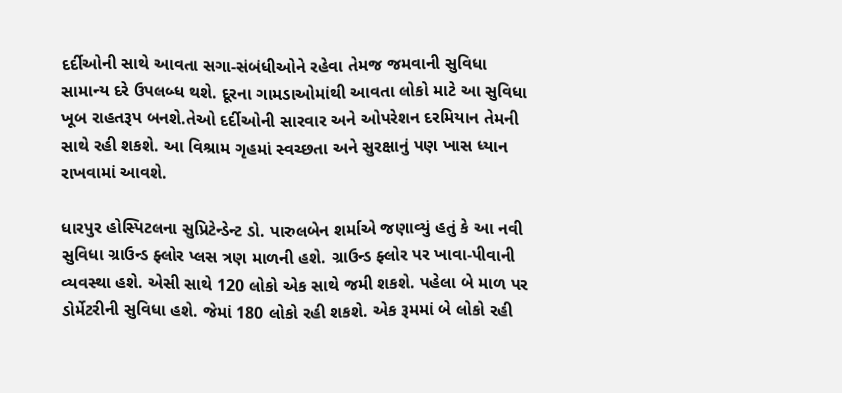દર્દીઓની સાથે આવતા સગા-સંબંધીઓને રહેવા તેમજ જમવાની સુવિધા સામાન્ય દરે ઉપલબ્ધ થશે. દૂરના ગામડાઓમાંથી આવતા લોકો માટે આ સુવિધા ખૂબ રાહતરૂપ બનશે.તેઓ દર્દીઓની સારવાર અને ઓપરેશન દરમિયાન તેમની સાથે રહી શકશે. આ વિશ્રામ ગૃહમાં સ્વચ્છતા અને સુરક્ષાનું પણ ખાસ ધ્યાન રાખવામાં આવશે.

ધારપુર હોસ્પિટલના સુપ્રિટેન્ડેન્ટ ડો. પારુલબેન શર્માએ જણાવ્યું હતું કે આ નવી સુવિધા ગ્રાઉન્ડ ફ્લોર પ્લસ ત્રણ માળની હશે. ગ્રાઉન્ડ ફ્લોર પર ખાવા-પીવાની વ્યવસ્થા હશે. એસી સાથે 120 લોકો એક સાથે જમી શકશે. પહેલા બે માળ પર ડોર્મેટરીની સુવિધા હશે. જેમાં 180 લોકો રહી શકશે. એક રૂમમાં બે લોકો રહી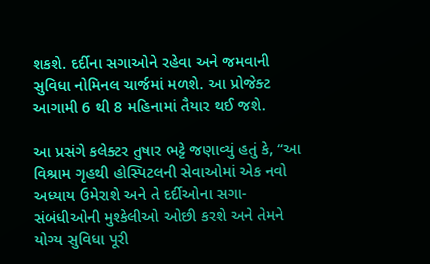શકશે. દર્દીના સગાઓને રહેવા અને જમવાની સુવિધા નોમિનલ ચાર્જમાં મળશે. આ પ્રોજેક્ટ આગામી 6 થી 8 મહિનામાં તૈયાર થઈ જશે.

આ પ્રસંગે કલેક્ટર તુષાર ભટ્ટે જણાવ્યું હતું કે, “આ વિશ્રામ ગૃહથી હોસ્પિટલની સેવાઓમાં એક નવો અધ્યાય ઉમેરાશે અને તે દર્દીઓના સગા-સંબંધીઓની મુશ્કેલીઓ ઓછી કરશે અને તેમને યોગ્ય સુવિધા પૂરી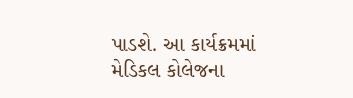પાડશે. આ કાર્યક્રમમાં મેડિકલ કોલેજના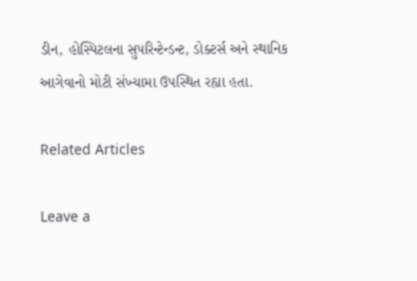ડીન, હોસ્પિટલના સુપરિન્ટેન્ડન્ટ, ડોક્ટર્સ અને સ્થાનિક આગેવાનો મોટી સંખ્યામા ઉપસ્થિત રહ્યા હતા.

Related Articles

Leave a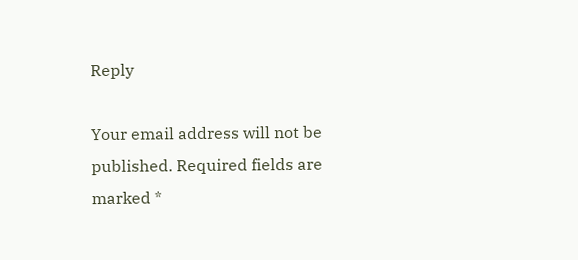Reply

Your email address will not be published. Required fields are marked *